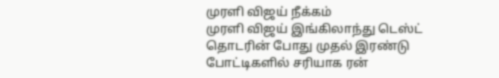முரளி விஜய் நீக்கம்
முரளி விஜய் இங்கிலாந்து டெஸ்ட் தொடரின் போது முதல் இரண்டு போட்டிகளில் சரியாக ரன்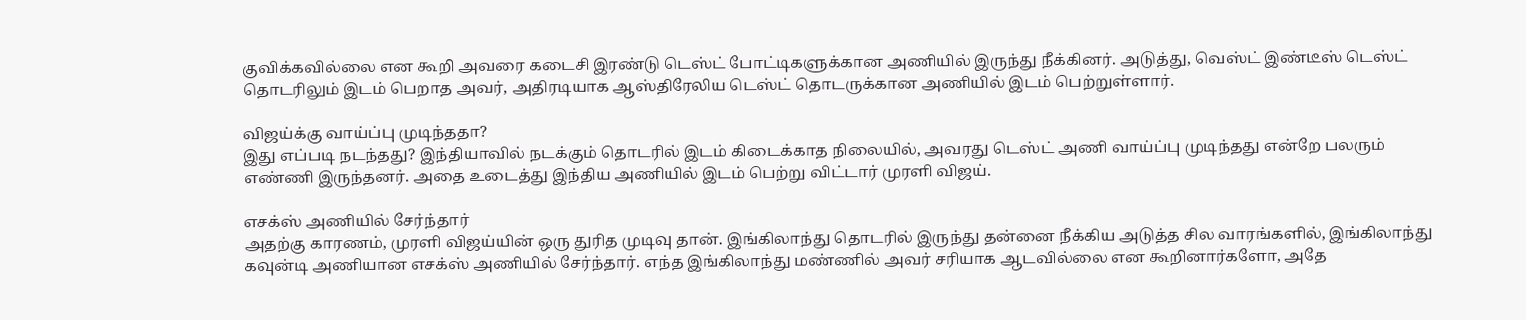குவிக்கவில்லை என கூறி அவரை கடைசி இரண்டு டெஸ்ட் போட்டிகளுக்கான அணியில் இருந்து நீக்கினர். அடுத்து, வெஸ்ட் இண்டீஸ் டெஸ்ட் தொடரிலும் இடம் பெறாத அவர், அதிரடியாக ஆஸ்திரேலிய டெஸ்ட் தொடருக்கான அணியில் இடம் பெற்றுள்ளார்.

விஜய்க்கு வாய்ப்பு முடிந்ததா?
இது எப்படி நடந்தது? இந்தியாவில் நடக்கும் தொடரில் இடம் கிடைக்காத நிலையில், அவரது டெஸ்ட் அணி வாய்ப்பு முடிந்தது என்றே பலரும் எண்ணி இருந்தனர். அதை உடைத்து இந்திய அணியில் இடம் பெற்று விட்டார் முரளி விஜய்.

எசக்ஸ் அணியில் சேர்ந்தார்
அதற்கு காரணம், முரளி விஜய்யின் ஒரு துரித முடிவு தான். இங்கிலாந்து தொடரில் இருந்து தன்னை நீக்கிய அடுத்த சில வாரங்களில், இங்கிலாந்து கவுன்டி அணியான எசக்ஸ் அணியில் சேர்ந்தார். எந்த இங்கிலாந்து மண்ணில் அவர் சரியாக ஆடவில்லை என கூறினார்களோ, அதே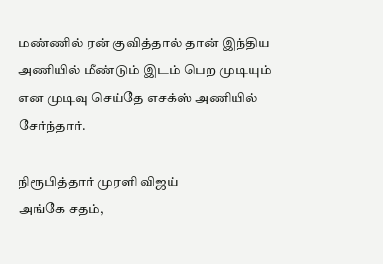மண்ணில் ரன் குவித்தால் தான் இந்திய அணியில் மீண்டும் இடம் பெற முடியும் என முடிவு செய்தே எசக்ஸ் அணியில் சேர்ந்தார்.

நிரூபித்தார் முரளி விஜய்
அங்கே சதம்,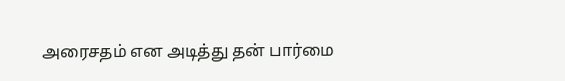அரைசதம் என அடித்து தன் பார்மை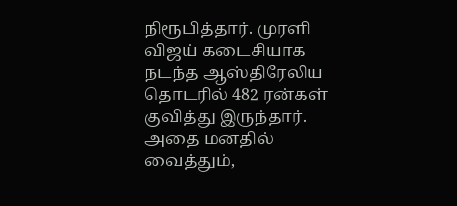நிரூபித்தார். முரளி விஜய் கடைசியாக நடந்த ஆஸ்திரேலிய தொடரில் 482 ரன்கள் குவித்து இருந்தார். அதை மனதில் வைத்தும்,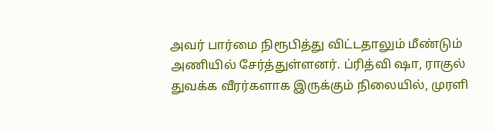அவர் பார்மை நிரூபித்து விட்டதாலும் மீண்டும் அணியில் சேர்த்துள்ளனர். ப்ரித்வி ஷா, ராகுல் துவக்க வீரர்களாக இருக்கும் நிலையில், முரளி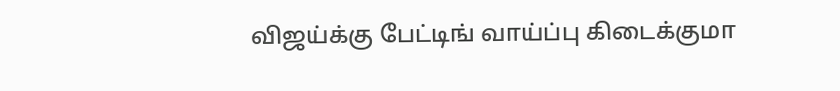விஜய்க்கு பேட்டிங் வாய்ப்பு கிடைக்குமா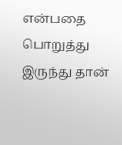என்பதை பொறுத்து இருந்து தான்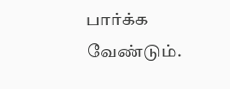பார்க்க வேண்டும்.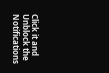Click it and Unblock the Notifications